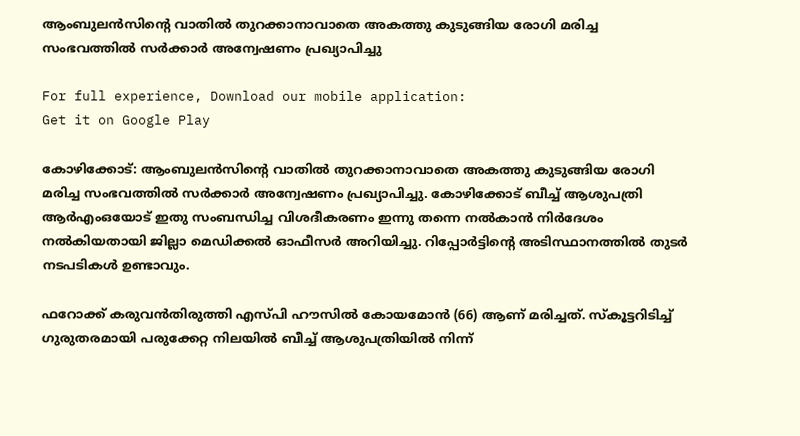ആംബുലന്‍സിന്‍റെ വാതില്‍ തുറക്കാനാവാതെ അകത്തു കുടുങ്ങിയ രോഗി മരിച്ച സംഭവത്തില്‍ സര്‍ക്കാര്‍ അന്വേഷണം പ്രഖ്യാപിച്ചു

For full experience, Download our mobile application:
Get it on Google Play

കോഴിക്കോട്: ആംബുലന്‍സിന്‍റെ വാതില്‍ തുറക്കാനാവാതെ അകത്തു കുടുങ്ങിയ രോഗി മരിച്ച സംഭവത്തില്‍ സര്‍ക്കാര്‍ അന്വേഷണം പ്രഖ്യാപിച്ചു. കോഴിക്കോട് ബീച്ച്‌ ആശുപത്രി ആര്‍എംഒയോട് ഇതു സംബന്ധിച്ച വിശദീകരണം ഇന്നു തന്നെ നല്‍കാന്‍ നിര്‍ദേശം നല്‍കിയതായി ജില്ലാ മെഡിക്കല്‍ ഓഫീസര്‍ അറിയിച്ചു. റിപ്പോര്‍ട്ടിന്‍റെ അടിസ്ഥാനത്തില്‍ തുടര്‍ നടപടികള്‍ ഉണ്ടാവും.

ഫറോക്ക് കരുവന്‍തിരുത്തി എസ്പി ഹൗസില്‍ കോയമോന്‍ (66) ആണ് മരിച്ചത്. സ്‌കൂട്ടറിടിച്ച്‌ ഗുരുതരമായി പരുക്കേറ്റ നിലയില്‍ ബീച്ച്‌ ആശുപത്രിയില്‍ നിന്ന്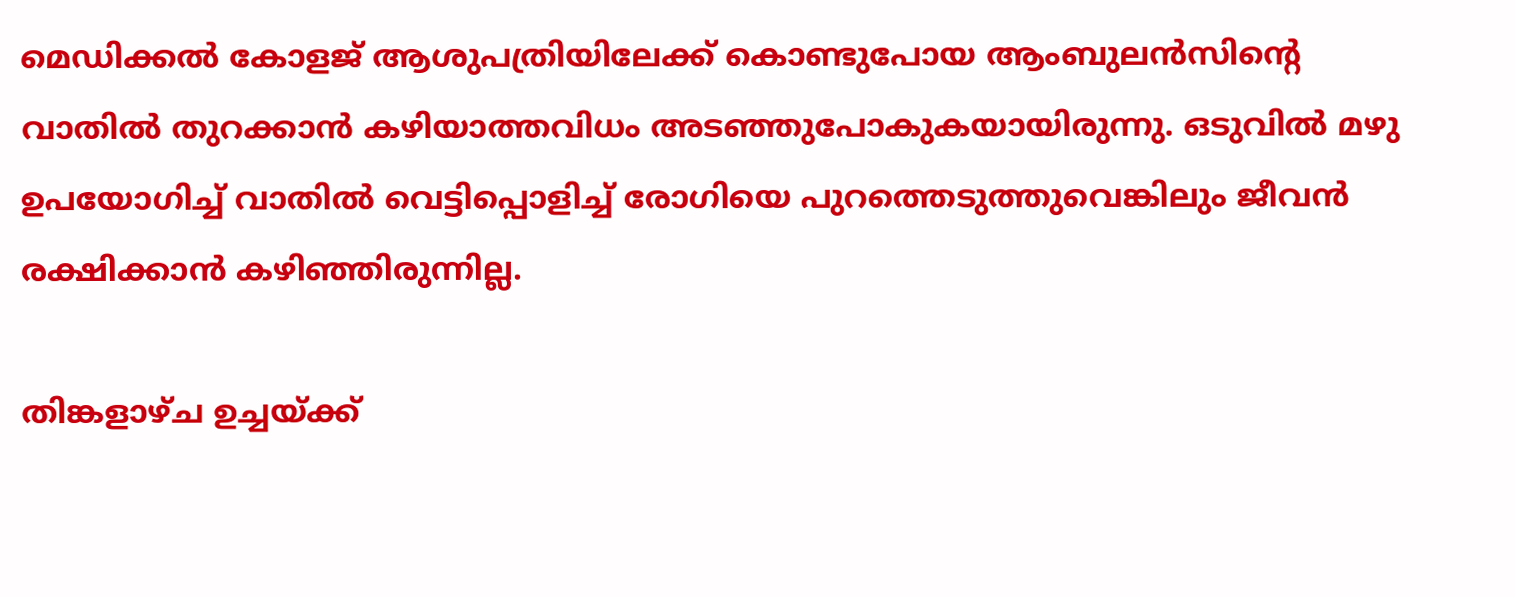മെഡിക്കല്‍ കോളജ് ആശുപത്രിയിലേക്ക് കൊണ്ടുപോയ ആംബുലന്‍സിന്‍റെ വാതില്‍ തുറക്കാന്‍ കഴിയാത്തവിധം അടഞ്ഞുപോകുകയായിരുന്നു. ഒടുവില്‍ മഴു ഉപയോഗിച്ച്‌ വാതില്‍ വെട്ടിപ്പൊളിച്ച്‌ രോഗിയെ പുറത്തെടുത്തുവെങ്കിലും ജീവന്‍ രക്ഷിക്കാന്‍ കഴിഞ്ഞിരുന്നില്ല.

തിങ്കളാഴ്ച ഉച്ചയ്ക്ക്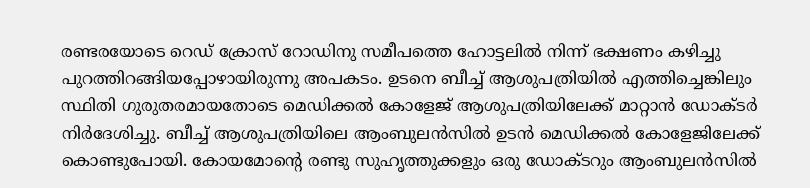രണ്ടരയോടെ റെഡ് ക്രോസ് റോഡിനു സമീപത്തെ ഹോട്ടലില്‍ നിന്ന് ഭക്ഷണം കഴിച്ചു പുറത്തിറങ്ങിയപ്പോഴായിരുന്നു അപകടം. ഉടനെ ബീച്ച്‌ ആശുപത്രിയില്‍ എത്തിച്ചെങ്കിലും സ്ഥിതി ഗുരുതരമായതോടെ മെഡിക്കല്‍ കോളേജ് ആശുപത്രിയിലേക്ക് മാറ്റാന്‍ ഡോക്ടര്‍ നിര്‍ദേശിച്ചു. ബീച്ച്‌ ആശുപത്രിയിലെ ആംബുലന്‍സില്‍ ഉടന്‍ മെഡിക്കല്‍ കോളേജിലേക്ക് കൊണ്ടുപോയി. കോയമോന്‍റെ രണ്ടു സുഹൃത്തുക്കളും ഒരു ഡോക്ടറും ആംബുലന്‍സില്‍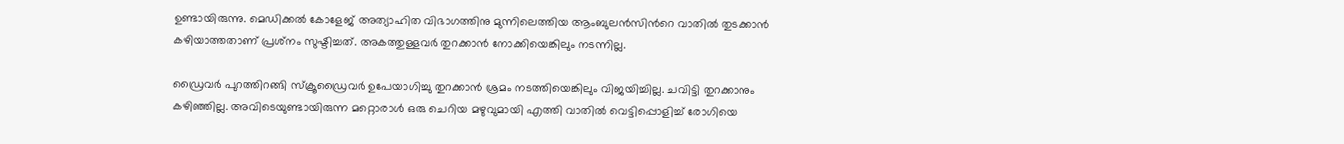ഉണ്ടായിരുന്നു. മെഡിക്കല്‍ കോളേജ് അത്യാഹിത വിഭാഗത്തിനു മുന്നിലെത്തിയ ആംബുലന്‍സിന്‍റെ വാതില്‍ തുടക്കാന്‍ കഴിയാത്തതാണ് പ്രശ്‌നം സുഷ്ടിച്ചത്. അകത്തുള്ളവര്‍ തുറക്കാന്‍ നോക്കിയെങ്കിലും നടന്നില്ല.

ഡ്രൈവര്‍ പുറത്തിറങ്ങി സ്‌ക്രൂഡ്രൈവര്‍ ഉപേയാഗിച്ചു തുറക്കാന്‍ ശ്രമം നടത്തിയെങ്കിലും വിജയിച്ചില്ല. ചവിട്ടി തുറക്കാനും കഴിഞ്ഞില്ല. അവിടെയുണ്ടായിരുന്ന മറ്റൊരാള്‍ ഒരു ചെറിയ മഴുവുമായി എത്തി വാതില്‍ വെട്ടിപ്പൊളിച്ച്‌ രോഗിയെ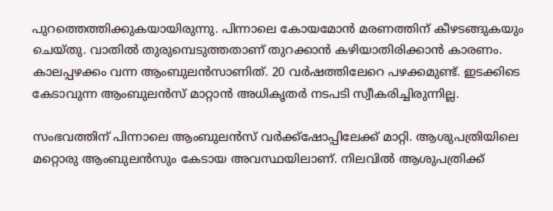പുറത്തെത്തിക്കുകയായിരുന്നു. പിന്നാലെ കോയമോന്‍ മരണത്തിന് കീഴടങ്ങുകയും ചെയ്തു. വാതില്‍ തുരുമ്പെടുത്തതാണ് തുറക്കാന്‍ കഴിയാതിരിക്കാന്‍ കാരണം. കാലപ്പഴക്കം വന്ന ആംബുലന്‍സാണിത്. 20 വര്‍ഷത്തിലേറെ പഴക്കമുണ്ട്. ഇടക്കിടെ കേടാവുന്ന ആംബുലന്‍സ് മാറ്റാന്‍ അധികൃതര്‍ നടപടി സ്വീകരിച്ചിരുന്നില്ല.

സംഭവത്തിന് പിന്നാലെ ആംബുലന്‍സ് വര്‍ക്ക്ഷോപ്പിലേക്ക് മാറ്റി. ആശുപത്രിയിലെ മറ്റൊരു ആംബുലന്‍സും കേടായ അവസ്ഥയിലാണ്. നിലവില്‍ ആശുപത്രിക്ക്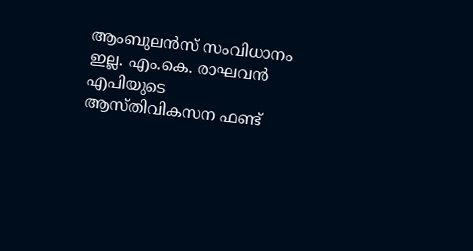ആംബുലന്‍സ് സംവിധാനം ഇല്ല. എം.കെ. രാഘവന്‍ എപിയുടെ ആസ്തിവികസന ഫണ്ട്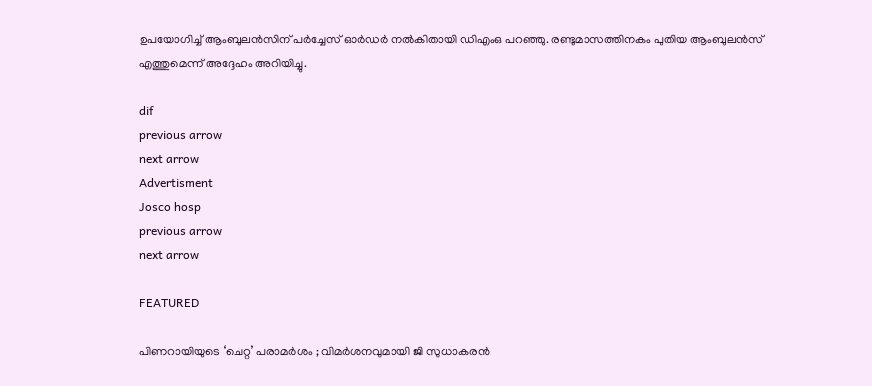ഉപയോഗിച്ച്‌ ആംബുലന്‍സിന് പര്‍ച്ചേസ് ഓര്‍ഡര്‍ നല്‍കിതായി ഡിഎംഒ പറഞ്ഞു. രണ്ടുമാസത്തിനകം പുതിയ ആംബുലന്‍സ് എത്തുമെന്ന് അദ്ദേഹം അറിയിച്ചു.

dif
previous arrow
next arrow
Advertisment
Josco hosp
previous arrow
next arrow

FEATURED

പിണറായിയുടെ ‘ചെറ്റ’ പരാമർശം ; വിമർശനവുമായി ജി സുധാകരൻ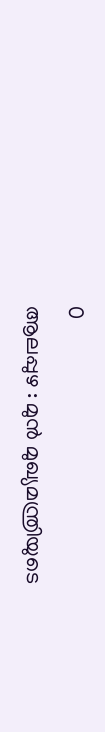0
ആലപ്പുഴ : മുൻ മുഖ്യമന്ത്രിയുടെ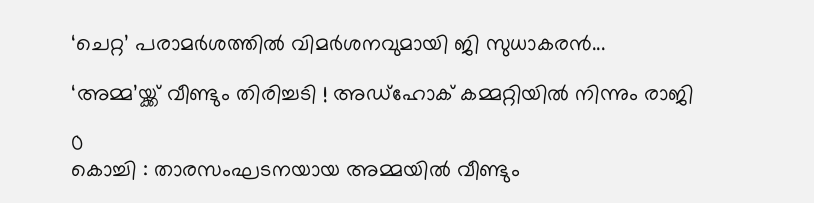‘ചെറ്റ’ പരാമർശത്തിൽ വിമർശനവുമായി ജി സുധാകരൻ...

‘അമ്മ’യ്ക്ക് വീണ്ടും തിരിച്ചടി ! അഡ്ഹോക് കമ്മറ്റിയിൽ നിന്നും രാജി

0
കൊച്ചി : താരസംഘടനയായ അമ്മയിൽ വീണ്ടും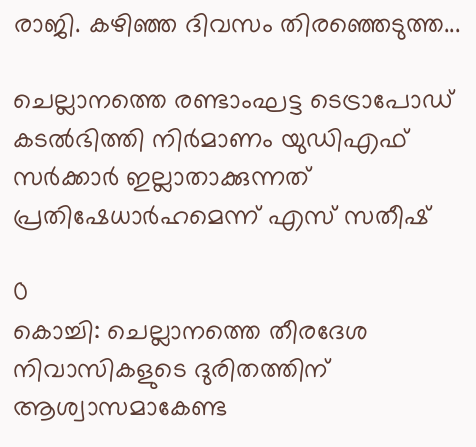രാജി. കഴിഞ്ഞ ദിവസം തിരഞ്ഞെടുത്ത...

ചെല്ലാനത്തെ രണ്ടാംഘട്ട ടെട്രാപോഡ് കടൽഭിത്തി നിർമാണം യുഡിഎഫ് സർക്കാർ ഇല്ലാതാക്കുന്നത് പ്രതിഷേധാർഹമെന്ന് എസ് സതീഷ്

0
കൊച്ചി: ചെല്ലാനത്തെ തീരദേശ നിവാസികളുടെ ദുരിതത്തിന് ആശ്വാസമാകേണ്ട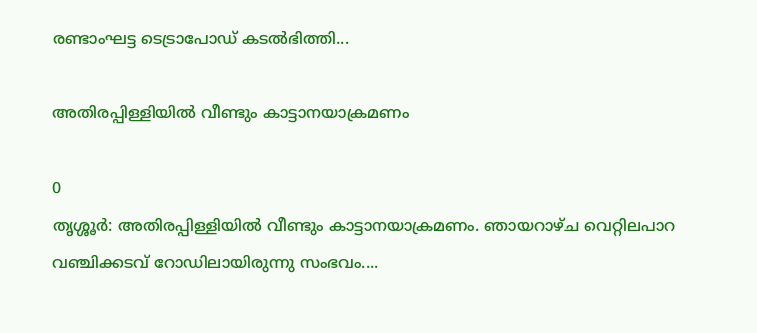രണ്ടാംഘട്ട ടെട്രാപോഡ് കടൽഭിത്തി...

അതിരപ്പിള്ളിയിൽ വീണ്ടും കാട്ടാനയാക്രമണം

0
തൃശ്ശൂർ: അതിരപ്പിള്ളിയിൽ വീണ്ടും കാട്ടാനയാക്രമണം. ഞായറാഴ്ച വെറ്റിലപാറ വഞ്ചിക്കടവ് റോഡിലായിരുന്നു സംഭവം....